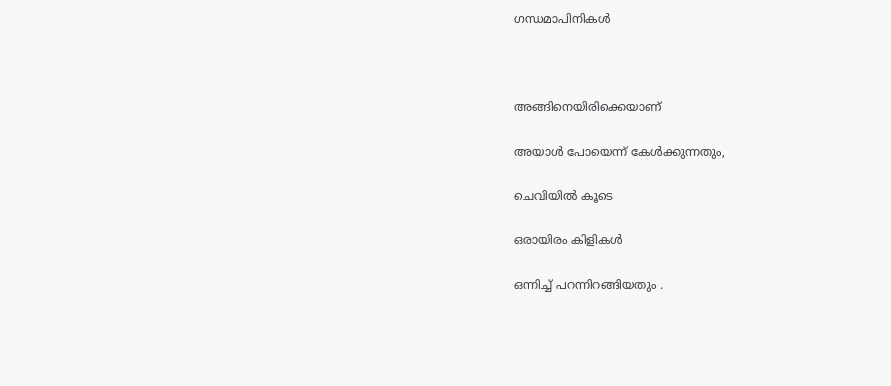ഗന്ധമാപിനികൾ



അങ്ങിനെയിരിക്കെയാണ്

അയാൾ പോയെന്ന് കേൾക്കുന്നതും,

ചെവിയിൽ കൂടെ

ഒരായിരം കിളികൾ

ഒന്നിച്ച് പറന്നിറങ്ങിയതും .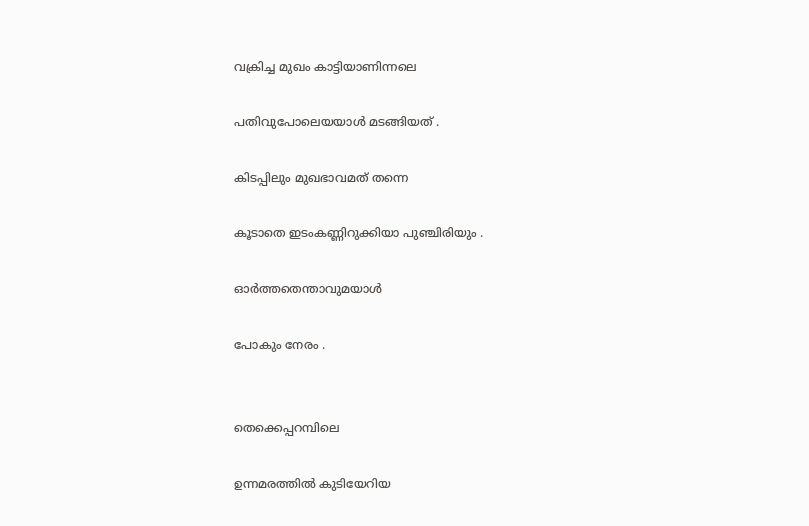വക്രിച്ച മുഖം കാട്ടിയാണിന്നലെ

പതിവുപോലെയയാൾ മടങ്ങിയത് .

കിടപ്പിലും മുഖഭാവമത് തന്നെ

കൂടാതെ ഇടംകണ്ണിറുക്കിയാ പുഞ്ചിരിയും .

ഓർത്തതെന്താവുമയാൾ

പോകും നേരം .


തെക്കെപ്പറമ്പിലെ

ഉന്നമരത്തിൽ കുടിയേറിയ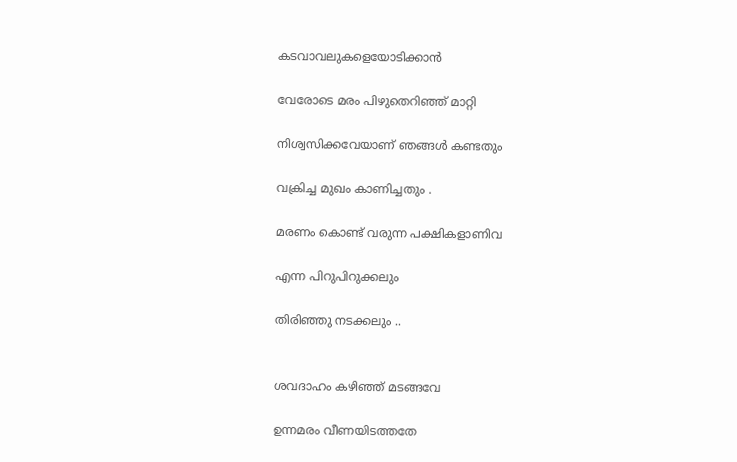കടവാവലുകളെയോടിക്കാൻ

വേരോടെ മരം പിഴുതെറിഞ്ഞ് മാറ്റി

നിശ്വസിക്കവേയാണ് ഞങ്ങൾ കണ്ടതും

വക്രിച്ച മുഖം കാണിച്ചതും .

മരണം കൊണ്ട് വരുന്ന പക്ഷികളാണിവ

എന്ന പിറുപിറുക്കലും

തിരിഞ്ഞു നടക്കലും ..


ശവദാഹം കഴിഞ്ഞ് മടങ്ങവേ

ഉന്നമരം വീണയിടത്തതേ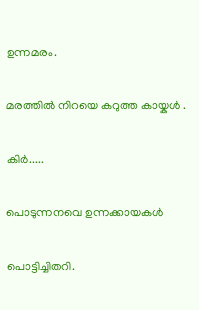ഉന്നമരം.

മരത്തിൽ നിറയെ കറുത്ത കായ്കൾ .

കിർ.....

പൊടുന്നനവെ ഉന്നക്കായകൾ

പൊട്ടിച്ചിതറി.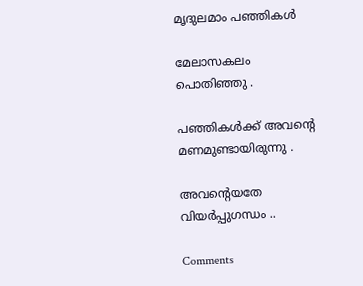മൃദുലമാം പഞ്ഞികൾ

മേലാസകലം പൊതിഞ്ഞു .

പഞ്ഞികൾക്ക് അവന്റെ മണമുണ്ടായിരുന്നു .

അവന്റെയതേ വിയർപ്പുഗന്ധം ..

Comments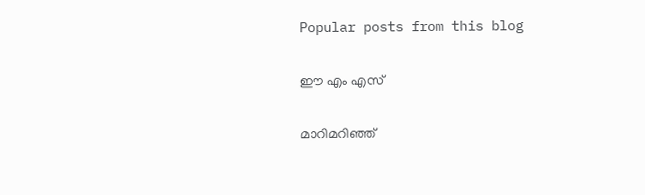Popular posts from this blog

ഈ എം എസ്

മാറിമറിഞ്ഞ്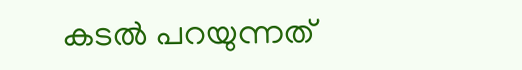കടൽ പറയുന്നത്